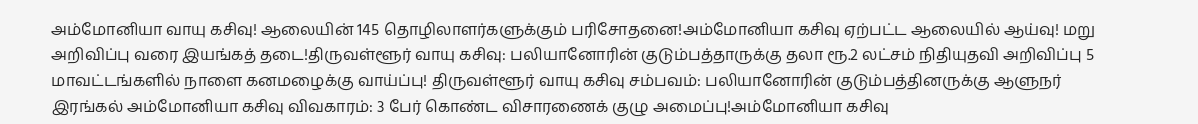அம்மோனியா வாயு கசிவு! ஆலையின் 145 தொழிலாளர்களுக்கும் பரிசோதனை!அம்மோனியா கசிவு ஏற்பட்ட ஆலையில் ஆய்வு! மறு அறிவிப்பு வரை இயங்கத் தடை!திருவள்ளூர் வாயு கசிவு: பலியானோரின் குடும்பத்தாருக்கு தலா ரூ.2 லட்சம் நிதியுதவி அறிவிப்பு 5 மாவட்டங்களில் நாளை கனமழைக்கு வாய்ப்பு! திருவள்ளூர் வாயு கசிவு சம்பவம்: பலியானோரின் குடும்பத்தினருக்கு ஆளுநர் இரங்கல் அம்மோனியா கசிவு விவகாரம்: 3 பேர் கொண்ட விசாரணைக் குழு அமைப்பு!அம்மோனியா கசிவு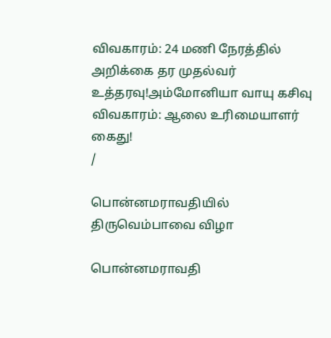விவகாரம்: 24 மணி நேரத்தில் அறிக்கை தர முதல்வர் உத்தரவு!அம்மோனியா வாயு கசிவு விவகாரம்: ஆலை உரிமையாளர் கைது!
/

பொன்னமராவதியில் திருவெம்பாவை விழா

பொன்னமராவதி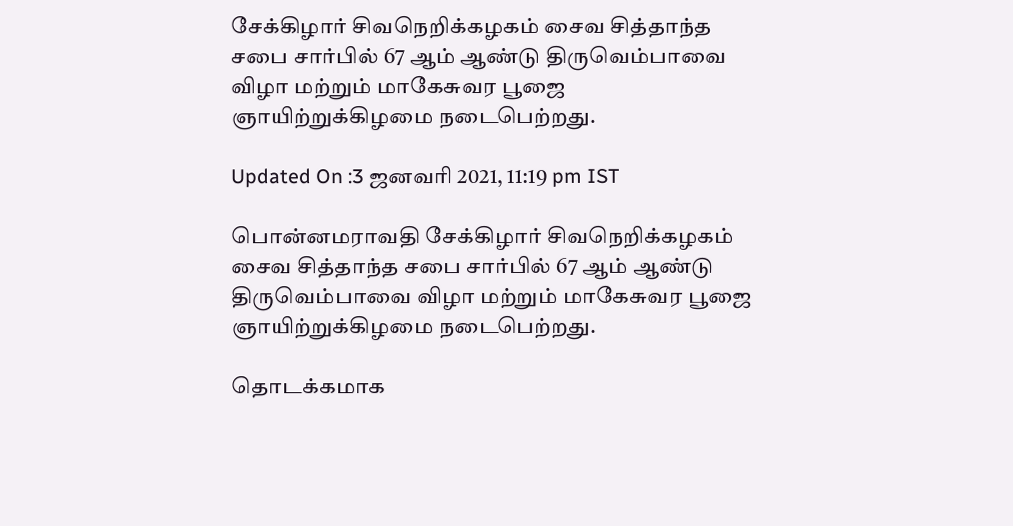சேக்கிழார் சிவநெறிக்கழகம் சைவ சித்தாந்த சபை சார்பில் 67 ஆம் ஆண்டு திருவெம்பாவை விழா மற்றும் மாகேசுவர பூஜை ஞாயிற்றுக்கிழமை நடைபெற்றது.

Updated On :3 ஜனவரி 2021, 11:19 pm IST

பொன்னமராவதி சேக்கிழார் சிவநெறிக்கழகம் சைவ சித்தாந்த சபை சார்பில் 67 ஆம் ஆண்டு திருவெம்பாவை விழா மற்றும் மாகேசுவர பூஜை ஞாயிற்றுக்கிழமை நடைபெற்றது.

தொடக்கமாக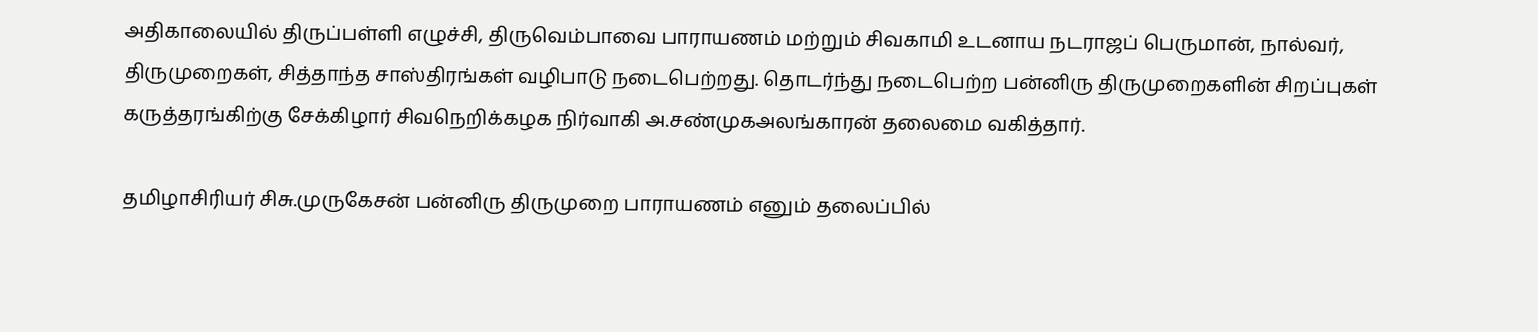அதிகாலையில் திருப்பள்ளி எழுச்சி, திருவெம்பாவை பாராயணம் மற்றும் சிவகாமி உடனாய நடராஜப் பெருமான், நால்வர், திருமுறைகள், சித்தாந்த சாஸ்திரங்கள் வழிபாடு நடைபெற்றது. தொடர்ந்து நடைபெற்ற பன்னிரு திருமுறைகளின் சிறப்புகள் கருத்தரங்கிற்கு சேக்கிழார் சிவநெறிக்கழக நிர்வாகி அ.சண்முகஅலங்காரன் தலைமை வகித்தார்.

தமிழாசிரியர் சிசு.முருகேசன் பன்னிரு திருமுறை பாராயணம் எனும் தலைப்பில்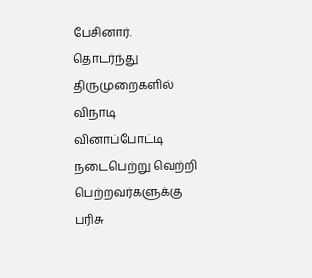பேசினார். தொடர்ந்து திருமுறைகளில் விநாடி வினாப்போட்டி நடைபெற்று வெற்றி பெற்றவர்களுக்கு பரிசு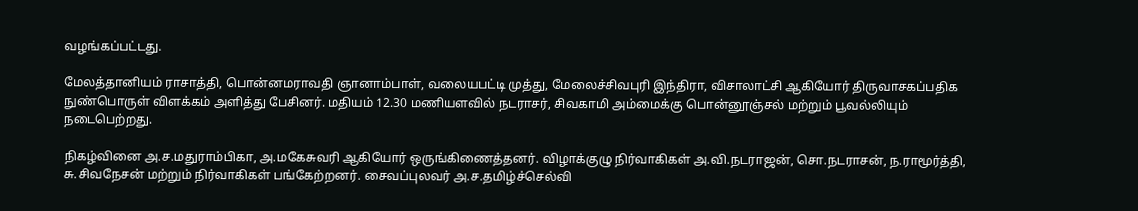வழங்கப்பட்டது.

மேலத்தானியம் ராசாத்தி, பொன்னமராவதி ஞானாம்பாள், வலையபட்டி முத்து, மேலைச்சிவபுரி இந்திரா, விசாலாட்சி ஆகியோர் திருவாசகப்பதிக நுண்பொருள் விளக்கம் அளித்து பேசினர். மதியம் 12.30 மணியளவில் நடராசர், சிவகாமி அம்மைக்கு பொன்னூஞ்சல் மற்றும் பூவல்லியும் நடைபெற்றது.

நிகழ்வினை அ.ச.மதுராம்பிகா, அ.மகேசுவரி ஆகியோர் ஒருங்கிணைத்தனர். விழாக்குழு நிர்வாகிகள் அ.வி.நடராஜன், சொ.நடராசன், ந.ராமூர்த்தி, சு.சிவநேசன் மற்றும் நிர்வாகிகள் பங்கேற்றனர். சைவப்புலவர் அ.ச.தமிழ்ச்செல்வி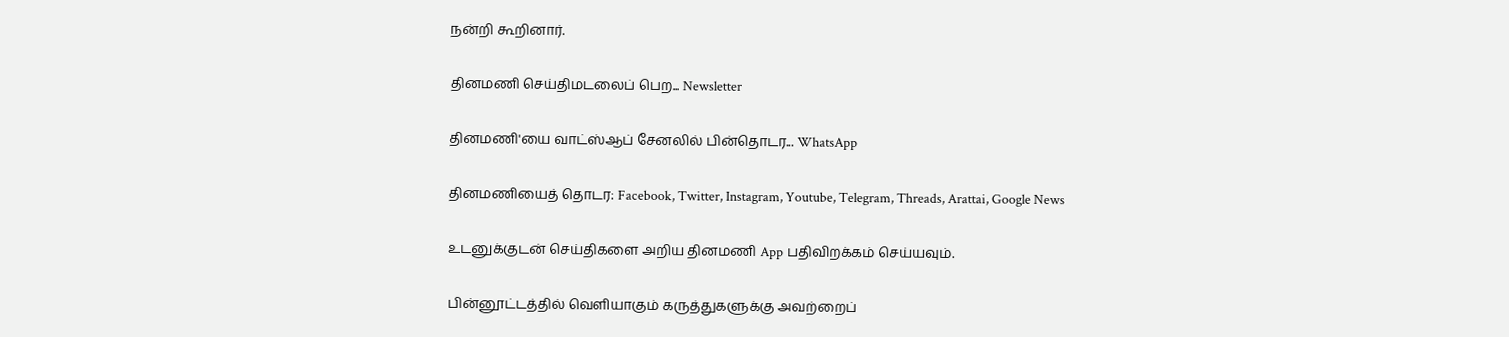நன்றி கூறினார்.

தினமணி செய்திமடலைப் பெற... Newsletter

தினமணி'யை வாட்ஸ்ஆப் சேனலில் பின்தொடர... WhatsApp

தினமணியைத் தொடர: Facebook, Twitter, Instagram, Youtube, Telegram, Threads, Arattai, Google News

உடனுக்குடன் செய்திகளை அறிய தினமணி App பதிவிறக்கம் செய்யவும்.

பின்னூட்டத்தில் வெளியாகும் கருத்துகளுக்கு அவற்றைப்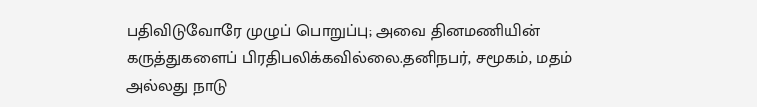பதிவிடுவோரே முழுப் பொறுப்பு; அவை தினமணியின் கருத்துகளைப் பிரதிபலிக்கவில்லை.தனிநபர், சமூகம், மதம் அல்லது நாடு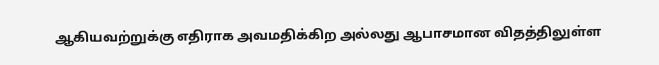ஆகியவற்றுக்கு எதிராக அவமதிக்கிற அல்லது ஆபாசமான விதத்திலுள்ள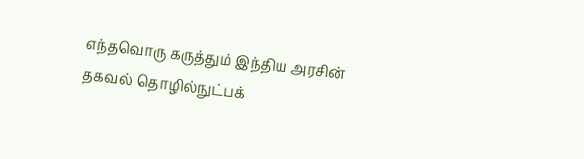எந்தவொரு கருத்தும் இந்திய அரசின் தகவல் தொழில்நுட்பக்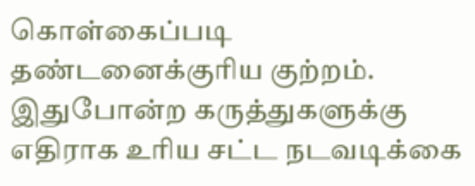கொள்கைப்படி தண்டனைக்குரிய குற்றம். இதுபோன்ற கருத்துகளுக்கு எதிராக உரிய சட்ட நடவடிக்கை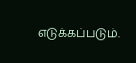எடுக்கப்படும்.